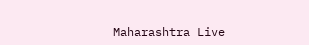Maharashtra Live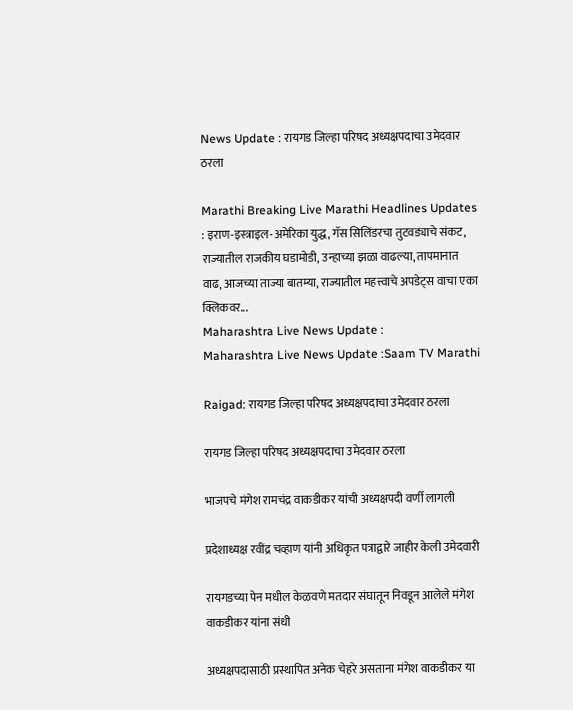News Update : रायगड जिल्हा परिषद अध्यक्षपदाचा उमेदवार ठरला

Marathi Breaking Live Marathi Headlines Updates : इराण-इस्त्राइल-अमेरिका युद्ध, गॅस सिलिंडरचा तुटवड्याचे संकट, राज्यातील राजकीय घडामोडी, उन्हाच्या झळा वाढल्या, तापमानात वाढ, आजच्या ताज्या बातम्या, राज्यातील महत्त्वाचे अपडेट्स वाचा एका क्लिकवर...
Maharashtra Live News Update :
Maharashtra Live News Update :Saam TV Marathi

Raigad: रायगड जिल्हा परिषद अध्यक्षपदाचा उमेदवार ठरला

रायगड जिल्हा परिषद अध्यक्षपदाचा उमेदवार ठरला

भाजपचे मंगेश रामचंद्र वाकडीकर यांची अध्यक्षपदी वर्णी लागली

प्रदेशाध्यक्ष रवींद्र चव्हाण यांनी अधिकृत पत्राद्वारे जाहीर केली उमेदवारी

रायगडच्या पेन मधील केळवणे मतदार संघातून निवडून आलेले मंगेश वाकडीकर यांना संधी

अध्यक्षपदासाठी प्रस्थापित अनेक चेहरे असताना मंगेश वाकडीकर या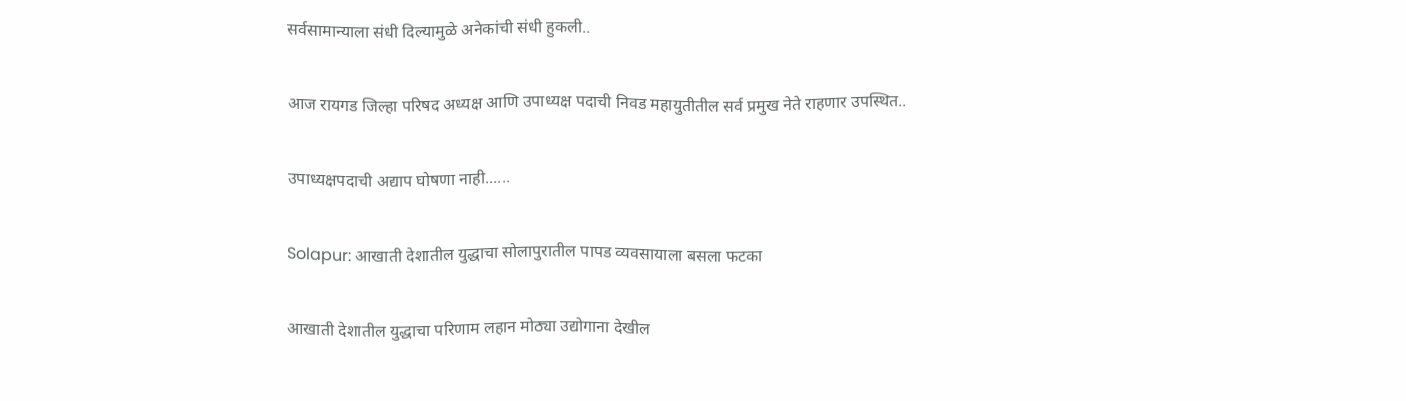सर्वसामान्याला संधी दिल्यामुळे अनेकांची संधी हुकली..

आज रायगड जिल्हा परिषद अध्यक्ष आणि उपाध्यक्ष पदाची निवड महायुतीतील सर्व प्रमुख नेते राहणार उपस्थित..

उपाध्यक्षपदाची अद्याप घोषणा नाही......

Solapur: आखाती देशातील युद्धाचा सोलापुरातील पापड व्यवसायाला बसला फटका

आखाती देशातील युद्धाचा परिणाम लहान मोठ्या उद्योगाना देखील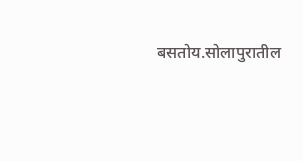बसतोय.सोलापुरातील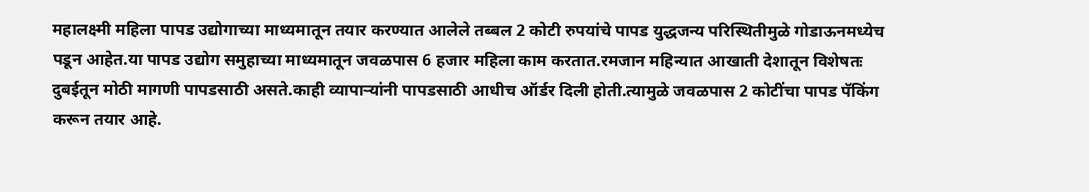महालक्ष्मी महिला पापड उद्योगाच्या माध्यमातून तयार करण्यात आलेले तब्बल 2 कोटी रुपयांचे पापड युद्धजन्य परिस्थितीमुळे गोडाऊनमध्येच पडून आहेत.या पापड उद्योग समुहाच्या माध्यमातून जवळपास 6 हजार महिला काम करतात.रमजान महिन्यात आखाती देशातून विशेषतः दुबईतून मोठी मागणी पापडसाठी असते.काही व्यापाऱ्यांनी पापडसाठी आधीच ऑर्डर दिली होती.त्यामुळे जवळपास 2 कोटींचा पापड पॅकिंग करून तयार आहे.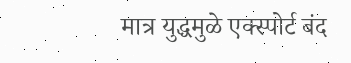मात्र युद्धमुळे एक्स्पोर्ट बंद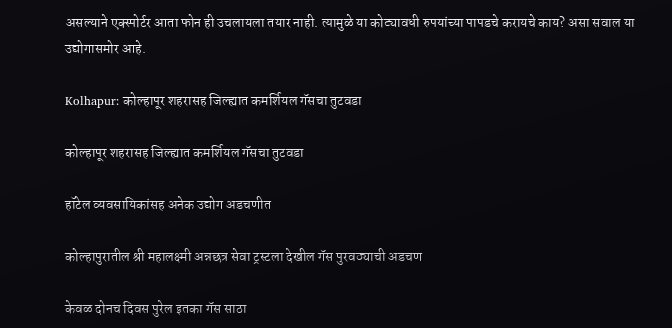असल्याने एक्स्पोर्टर आता फोन ही उचलायला तयार नाही. त्यामुळे या कोट्यावधी रुपयांच्या पापडचे करायचे काय? असा सवाल या उद्योगासमोर आहे.

Kolhapur: कोल्हापूर शहरासह जिल्ह्यात कमर्शियल गॅसचा तुटवडा

कोल्हापूर शहरासह जिल्ह्यात कमर्शियल गॅसचा तुटवडा

हॉटेल व्यवसायिकांसह अनेक उद्योग अडचणीत

कोल्हापुरातील श्री महालक्ष्मी अन्नछत्र सेवा ट्रस्टला देखील गॅस पुरवठ्याची अडचण

केवळ दोनच दिवस पुरेल इतका गॅस साठा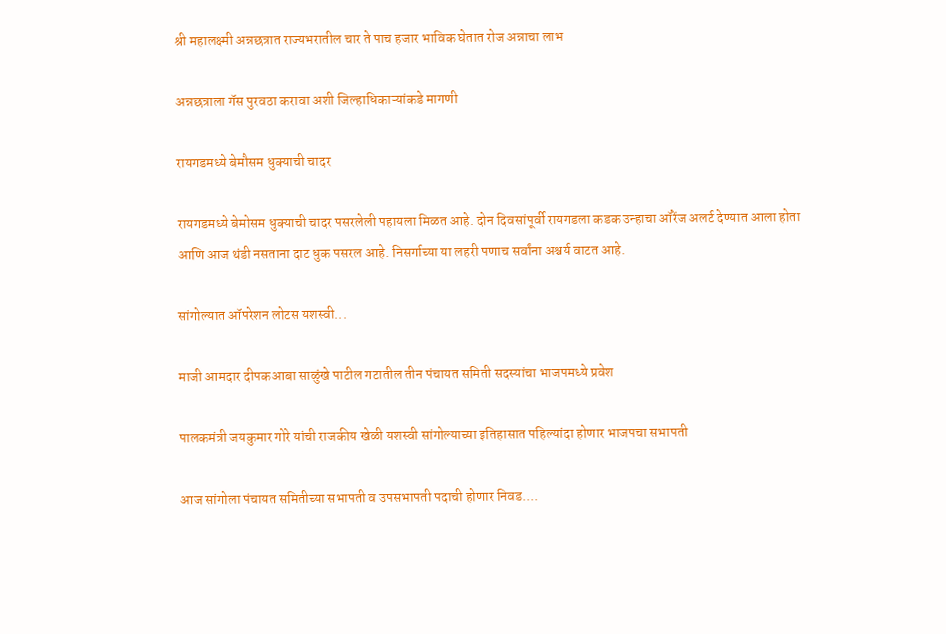श्री महालक्ष्मी अन्नछत्रात राज्यभरातील चार ते पाच हजार भाविक घेतात रोज अन्नाचा लाभ

अन्नछत्राला गॅस पुरवठा करावा अशी जिल्हाधिकाऱ्यांकडे मागणी

रायगडमध्ये बेमौसम धुक्याची चादर

रायगडमध्ये बेमोसम धुक्याची चादर पसरलेली पहायला मिळत आहे. दोन दिवसांपूर्वी रायगडला कडक उन्हाचा ऑरेंज अलर्ट देण्यात आला होता आणि आज थंडी नसताना दाट धुक पसरल आहे. निसर्गाच्या या लहरी पणाच सर्वांना अश्चर्य वाटत आहे.

सांगोल्यात ऑपरेशन लोटस यशस्वी...

माजी आमदार दीपकआबा साळुंखे पाटील गटातील तीन पंचायत समिती सदस्यांचा भाजपमध्ये प्रवेश

पालकमंत्री जयकुमार गोरे यांची राजकीय खेळी यशस्वी सांगोल्याच्या इतिहासात पहिल्यांदा होणार भाजपचा सभापती

आज सांगोला पंचायत समितीच्या सभापती व उपसभापती पदाची होणार निवड....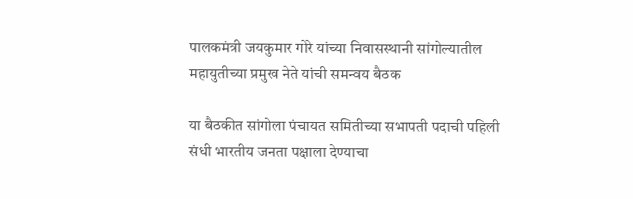पालकमंत्री जयकुमार गोरे यांच्या निवासस्थानी सांगोल्यातील महायुतीच्या प्रमुख नेते यांची समन्वय बैठक

या बैठकीत सांगोला पंचायत समितीच्या सभापती पदाची पहिली संधी भारतीय जनता पक्षाला देण्याचा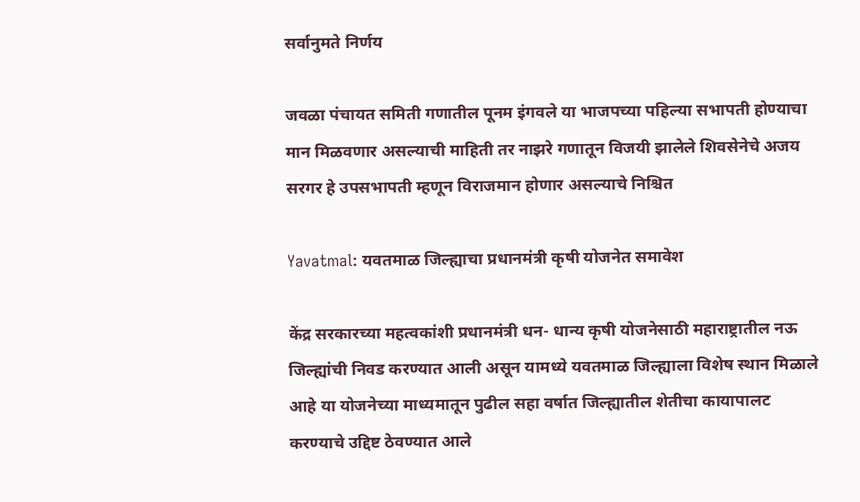सर्वानुमते निर्णय

जवळा पंचायत समिती गणातील पूनम इंगवले या भाजपच्या पहिल्या सभापती होण्याचा मान मिळवणार असल्याची माहिती तर नाझरे गणातून विजयी झालेले शिवसेनेचे अजय सरगर हे उपसभापती म्हणून विराजमान होणार असल्याचे निश्चित

Yavatmal: यवतमाळ जिल्ह्याचा प्रधानमंत्री कृषी योजनेत समावेश

केंद्र सरकारच्या महत्वकांशी प्रधानमंत्री धन- धान्य कृषी योजनेसाठी महाराष्ट्रातील नऊ जिल्ह्यांची निवड करण्यात आली असून यामध्ये यवतमाळ जिल्ह्याला विशेष स्थान मिळाले आहे या योजनेच्या माध्यमातून पुढील सहा वर्षात जिल्ह्यातील शेतीचा कायापालट करण्याचे उद्दिष्ट ठेवण्यात आले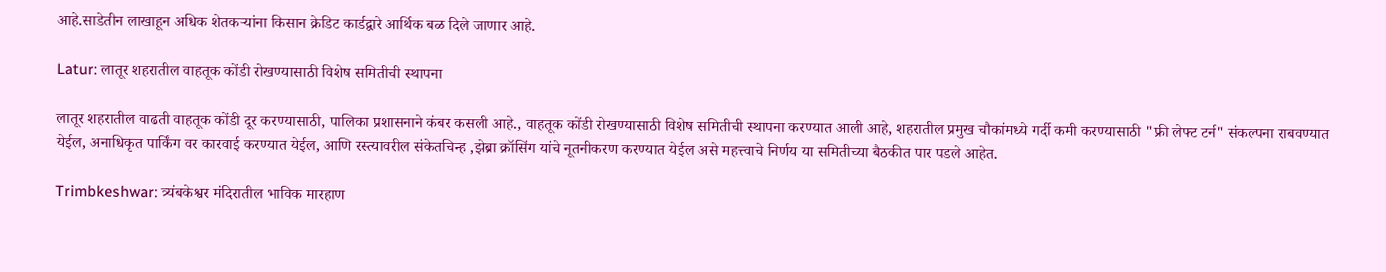आहे.साडेतीन लाखाहून अधिक शेतकऱ्यांना किसान क्रेडिट कार्डद्वारे आर्थिक बळ दिले जाणार आहे.

Latur: लातूर शहरातील वाहतूक कोंडी रोखण्यासाठी विशेष समितीची स्थापना

लातूर शहरातील वाढती वाहतूक कोंडी दूर करण्यासाठी, पालिका प्रशासनाने कंबर कसली आहे., वाहतूक कोंडी रोखण्यासाठी विशेष समितीची स्थापना करण्यात आली आहे, शहरातील प्रमुख चौकांमध्ये गर्दी कमी करण्यासाठी "फ्री लेफ्ट टर्न" संकल्पना राबवण्यात येईल, अनाधिकृत पार्किंग वर कारवाई करण्यात येईल, आणि रस्त्यावरील संकेतचिन्ह ,झेब्रा क्रॉसिंग यांचे नूतनीकरण करण्यात येईल असे महत्त्वाचे निर्णय या समितीच्या बैठकीत पार पडले आहेत.

Trimbkeshwar: त्र्यंबकेश्वर मंदिरातील भाविक मारहाण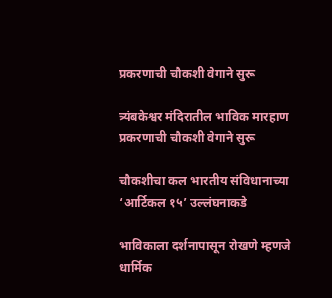प्रकरणाची चौकशी वेगाने सुरू

त्र्यंबकेश्वर मंदिरातील भाविक मारहाण प्रकरणाची चौकशी वेगाने सुरू

चौकशीचा कल भारतीय संविधानाच्या ‘आर्टिकल १५’ उल्लंघनाकडे

भाविकाला दर्शनापासून रोखणे म्हणजे धार्मिक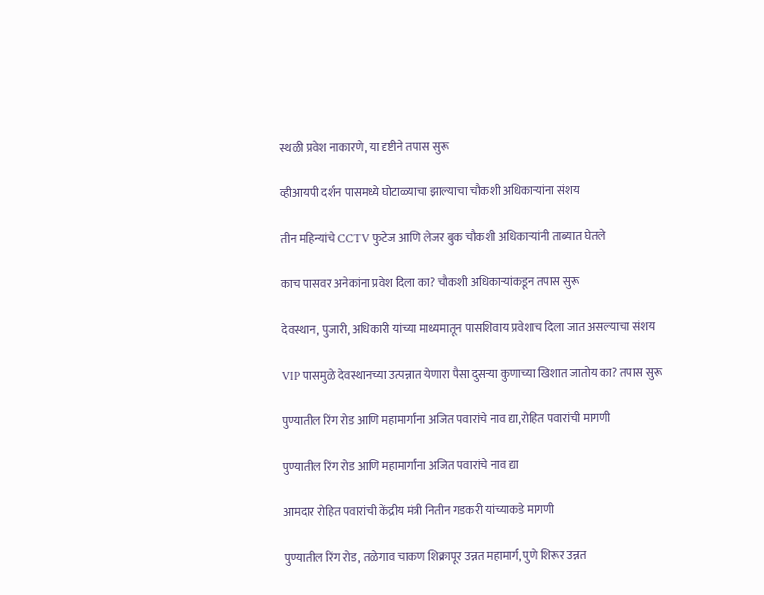स्थळी प्रवेश नाकारणे, या दृष्टीने तपास सुरू

व्हीआयपी दर्शन पासमध्ये घोटाळ्याचा झाल्याचा चौकशी अधिकाऱ्यांना संशय

तीन महिन्यांचे CCTV फुटेज आणि लेजर बुक चौकशी अधिकाऱ्यांनी ताब्यात घेतले

काच पासवर अनेकांना प्रवेश दिला का? चौकशी अधिकाऱ्यांकडून तपास सुरू

देवस्थान, पुजारी, अधिकारी यांच्या माध्यमातून पासशिवाय प्रवेशाच दिला जात असल्याचा संशय

VIP पासमुळे देवस्थानच्या उत्पन्नात येणारा पैसा दुसऱ्या कुणाच्या खिशात जातोय का? तपास सुरू

पुण्यातील रिंग रोड आणि महामार्गांना अजित पवारांचे नाव द्या,रोहित पवारांची मागणी

पुण्यातील रिंग रोड आणि महामार्गांना अजित पवारांचे नाव द्या

आमदार रोहित पवारांची केंद्रीय मंत्री नितीन गडकरी यांच्याकडे मागणी

पुण्यातील रिंग रोड, तळेगाव चाकण शिक्रापूर उन्नत महामार्ग, पुणे शिरूर उन्नत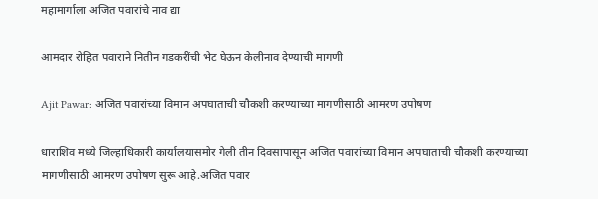महामार्गाला अजित पवारांचे नाव द्या

आमदार रोहित पवाराने नितीन गडकरींची भेट घेऊन केलीनाव देण्याची मागणी

Ajit Pawar: अजित पवारांच्या विमान अपघाताची चौकशी करण्याच्या मागणीसाठी आमरण उपोषण

धाराशिव मध्ये जिल्हाधिकारी कार्यालयासमोर गेली तीन दिवसापासून अजित पवारांच्या विमान अपघाताची चौकशी करण्याच्या मागणीसाठी आमरण उपोषण सुरू आहे.अजित पवार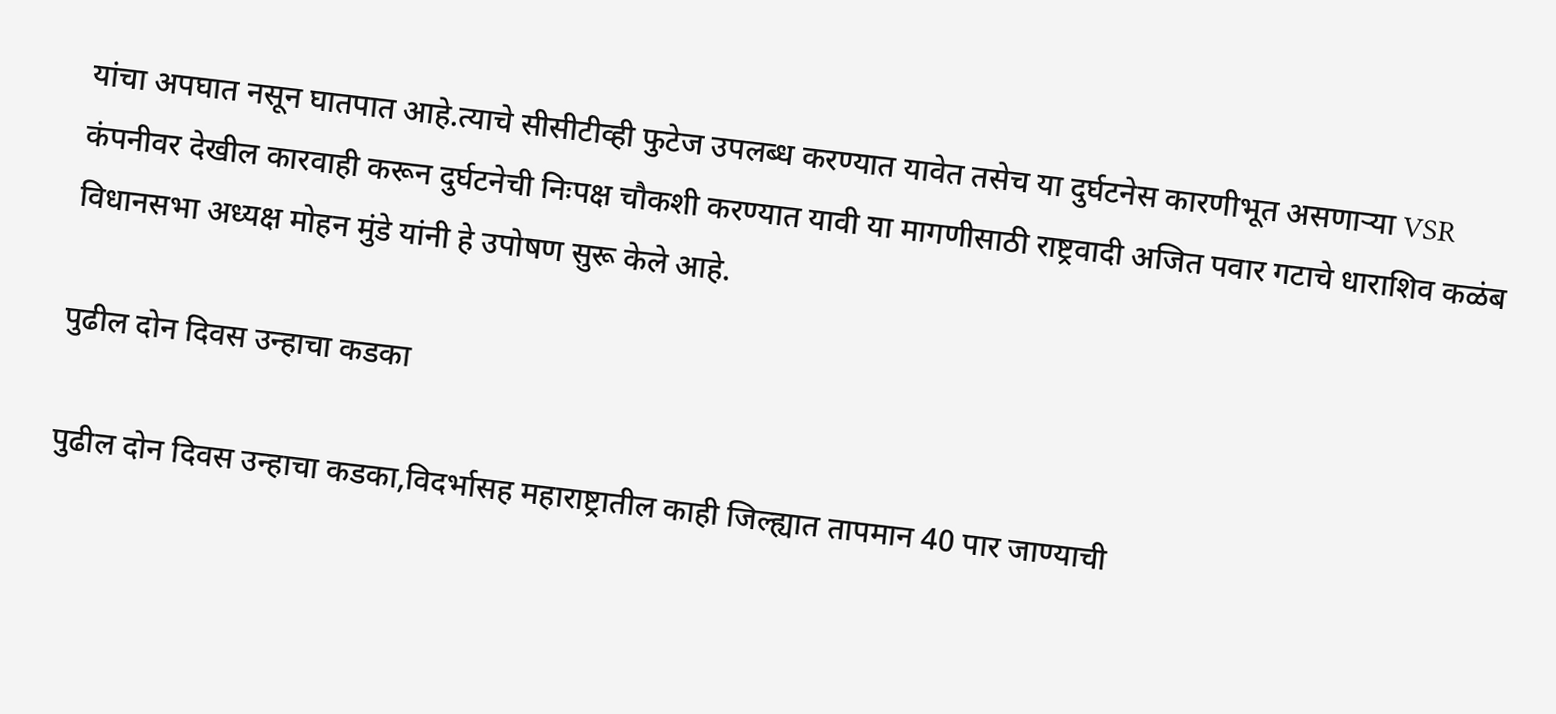यांचा अपघात नसून घातपात आहे.त्याचे सीसीटीव्ही फुटेज उपलब्ध करण्यात यावेत तसेच या दुर्घटनेस कारणीभूत असणाऱ्या VSR कंपनीवर देखील कारवाही करून दुर्घटनेची निःपक्ष चौकशी करण्यात यावी या मागणीसाठी राष्ट्रवादी अजित पवार गटाचे धाराशिव कळंब विधानसभा अध्यक्ष मोहन मुंडे यांनी हे उपोषण सुरू केले आहे.

पुढील दोन दिवस उन्हाचा कडका

पुढील दोन दिवस उन्हाचा कडका,विदर्भासह महाराष्ट्रातील काही जिल्ह्यात तापमान 40 पार जाण्याची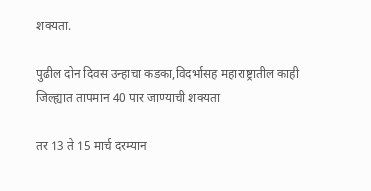शक्यता.

पुढील दोन दिवस उन्हाचा कडका,विदर्भासह महाराष्ट्रातील काही जिल्ह्यात तापमान 40 पार जाण्याची शक्यता

तर 13 ते 15 मार्च दरम्यान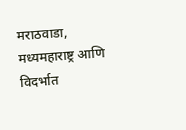मराठवाडा, मध्यमहाराष्ट्र आणि विदर्भात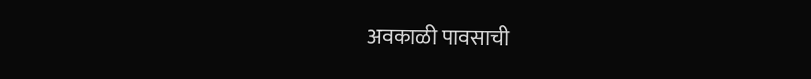अवकाळी पावसाची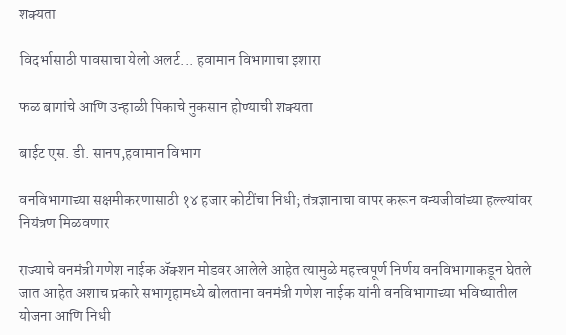शक्यता

विदर्भासाठी पावसाचा येलो अलर्ट... हवामान विभागाचा इशारा

फळ बागांचे आणि उन्हाळी पिकाचे नुकसान होण्याची शक्यता

बाईट एस. डी. सानप,हवामान विभाग

वनविभागाच्या सक्षमीकरणासाठी १४ हजार कोटींचा निधी; तंत्रज्ञानाचा वापर करून वन्यजीवांच्या हल्ल्यांवर नियंत्रण मिळवणार

राज्याचे वनमंत्री गणेश नाईक ॲक्शन मोडवर आलेले आहेत त्यामुळे महत्त्वपूर्ण निर्णय वनविभागाकडून घेतले जात आहेत अशाच प्रकारे सभागृहामध्ये बोलताना वनमंत्री गणेश नाईक यांनी वनविभागाच्या भविष्यातील योजना आणि निधी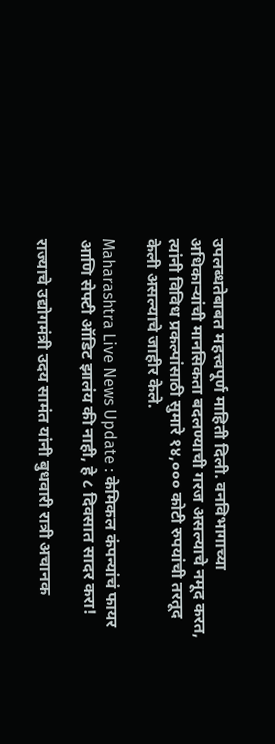उपलब्धतेबाबत महत्त्वपूर्ण माहिती दिली. वनविभागाच्या अधिकाऱ्यांची मानसिकता बदलण्याची गरज असल्याचे नमूद करत, त्यांनी विविध प्रकल्पांसाठी सुमारे १४,००० कोटी रुपयांची तरतूद केली असल्याचे जाहीर केले.

Maharashtra Live News Update : केमिकल कंपन्यांचं फायर आणि सेफ्टी ऑडिट झालंय की नाही, हे ८ दिवसात सादर करा!

राज्याचे उद्योगमंत्री उदय सामंत यांनी बुधवारी रात्री अचानक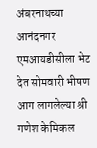अंबरनाथच्या आनंदनगर एमआयडीसीला भेट देत सोमवारी भीषण आग लागलेल्या श्री गणेश केमिकल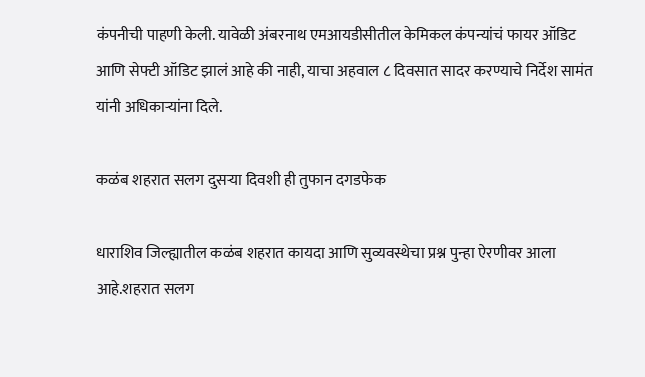कंपनीची पाहणी केली. यावेळी अंबरनाथ एमआयडीसीतील केमिकल कंपन्यांचं फायर ऑडिट आणि सेफ्टी ऑडिट झालं आहे की नाही, याचा अहवाल ८ दिवसात सादर करण्याचे निर्देश सामंत यांनी अधिकाऱ्यांना दिले.

कळंब शहरात सलग दुसऱ्या दिवशी ही तुफान दगडफेक

धाराशिव जिल्ह्यातील कळंब शहरात कायदा आणि सुव्यवस्थेचा प्रश्न पुन्हा ऐरणीवर आला आहे.शहरात सलग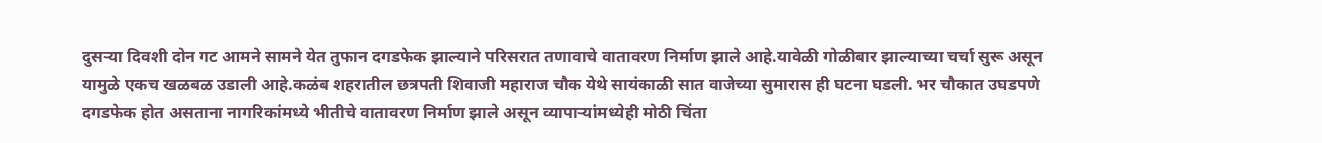दुसऱ्या दिवशी दोन गट आमने सामने येत तुफान दगडफेक झाल्याने परिसरात तणावाचे वातावरण निर्माण झाले आहे.यावेळी गोळीबार झाल्याच्या चर्चा सुरू असून यामुळे एकच खळबळ उडाली आहे.कळंब शहरातील छत्रपती शिवाजी महाराज चौक येथे सायंकाळी सात वाजेच्या सुमारास ही घटना घडली. भर चौकात उघडपणे दगडफेक होत असताना नागरिकांमध्ये भीतीचे वातावरण निर्माण झाले असून व्यापाऱ्यांमध्येही मोठी चिंता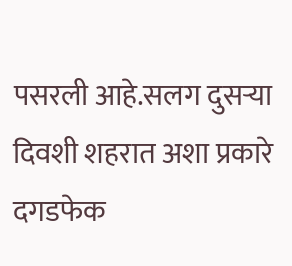पसरली आहे.सलग दुसऱ्या दिवशी शहरात अशा प्रकारे दगडफेक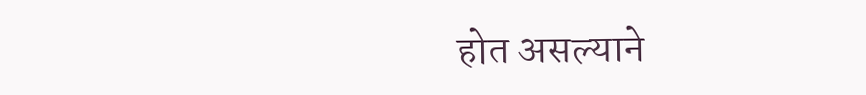होत असल्याने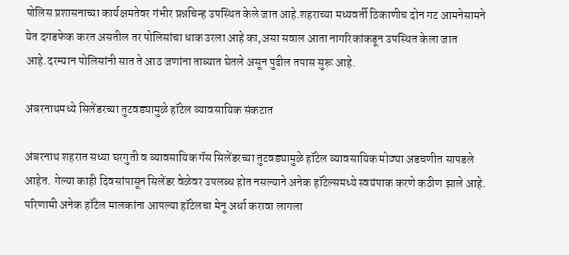पोलिस प्रशासनाच्या कार्यक्षमतेवर गंभीर प्रश्नचिन्ह उपस्थित केले जात आहे.शहराच्या मध्यवर्ती ठिकाणीच दोन गट आमनेसामने येत दगडफेक करत असतील तर पोलिसांचा धाक उरला आहे का,असा सवाल आता नागरिकांकडून उपस्थित केला जात आहे.दरम्यान पोलिसांनी सात ते आठ जणांना ताब्यात घेतले असून पुढील तपास सुरू आहे.

अंबरनाथमध्ये सिलेंडरच्या तुटवड्यामुळे हॉटेल व्यावसायिक संकटात

अंबरनाथ शहरात सध्या घरगुती व व्यावसायिक गॅस सिलेंडरच्या तुटवड्यामुळे हॉटेल व्यावसायिक मोठ्या अडचणीत सापडले आहेत. गेल्या काही दिवसांपासून सिलेंडर वेळेवर उपलब्ध होत नसल्याने अनेक हॉटेल्समध्ये स्वयंपाक करणे कठीण झाले आहे. परिणामी अनेक हॉटेल मालकांना आपल्या हॉटेलचा मेनू अर्धा करावा लागला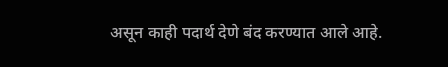असून काही पदार्थ देणे बंद करण्यात आले आहे.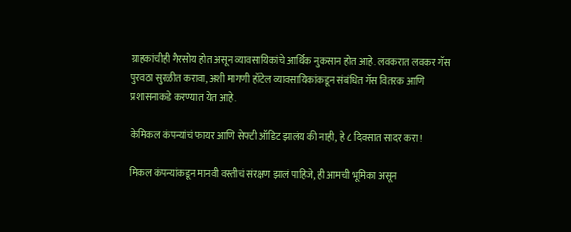ग्राहकांचीही गैरसोय होत असून व्यावसायिकांचे आर्थिक नुकसान होत आहे. लवकरात लवकर गॅस पुरवठा सुरळीत करावा, अशी मागणी हॉटेल व्यावसायिकांकडून संबंधित गॅस वितरक आणि प्रशासनाकडे करण्यात येत आहे.

केमिकल कंपन्यांचं फायर आणि सेफ्टी ऑडिट झालंय की नाही, हे ८ दिवसात सादर करा!

मिकल कंपन्यांकडून मानवी वस्तीचं संरक्षण झालं पाहिजे, ही आमची भूमिका असून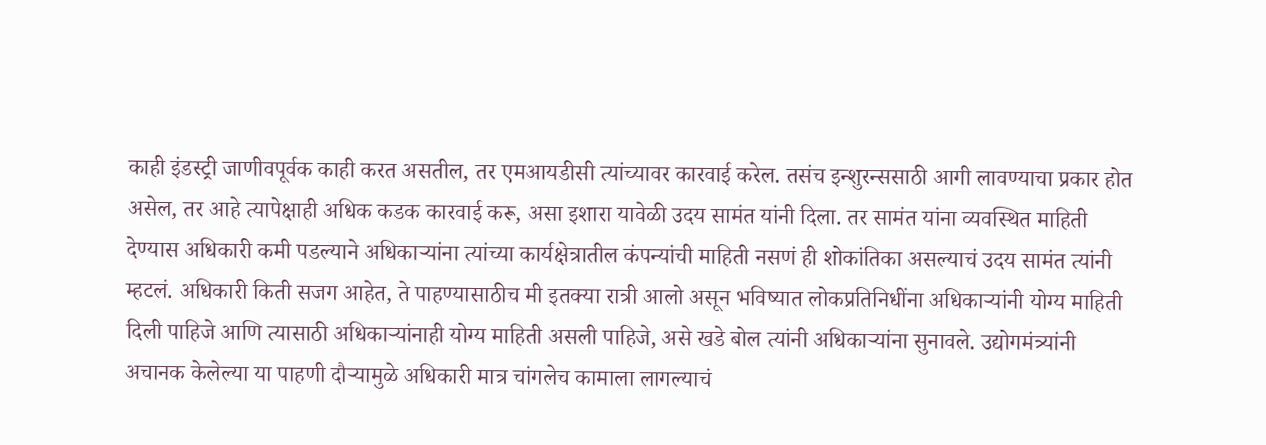काही इंडस्ट्री जाणीवपूर्वक काही करत असतील, तर एमआयडीसी त्यांच्यावर कारवाई करेल. तसंच इन्शुरन्ससाठी आगी लावण्याचा प्रकार होत असेल, तर आहे त्यापेक्षाही अधिक कडक कारवाई करू, असा इशारा यावेळी उदय सामंत यांनी दिला. तर सामंत यांना व्यवस्थित माहिती देण्यास अधिकारी कमी पडल्याने अधिकाऱ्यांना त्यांच्या कार्यक्षेत्रातील कंपन्यांची माहिती नसणं ही शोकांतिका असल्याचं उदय सामंत त्यांनी म्हटलं. अधिकारी किती सजग आहेत, ते पाहण्यासाठीच मी इतक्या रात्री आलो असून भविष्यात लोकप्रतिनिधींना अधिकाऱ्यांनी योग्य माहिती दिली पाहिजे आणि त्यासाठी अधिकाऱ्यांनाही योग्य माहिती असली पाहिजे, असे खडे बोल त्यांनी अधिकाऱ्यांना सुनावले. उद्योगमंत्र्यांनी अचानक केलेल्या या पाहणी दौऱ्यामुळे अधिकारी मात्र चांगलेच कामाला लागल्याचं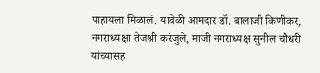पाहायला मिळालं. यावेळी आमदार डॉ. बालाजी किणीकर, नगराध्यक्षा तेजश्री करंजुले, माजी नगराध्यक्ष सुनील चौधरी यांच्यासह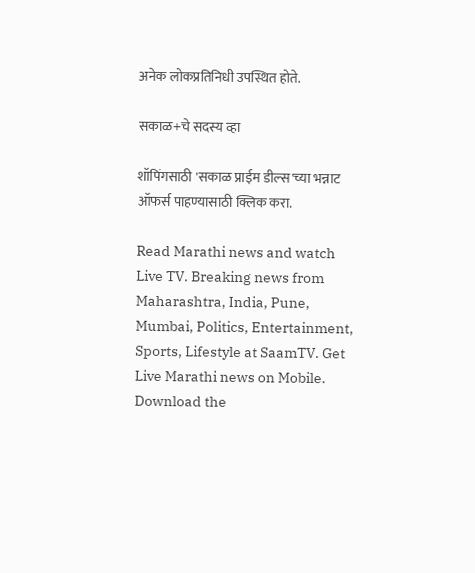अनेक लोकप्रतिनिधी उपस्थित होते.

सकाळ+चे सदस्य व्हा

शॉपिंगसाठी 'सकाळ प्राईम डील्स'च्या भन्नाट ऑफर्स पाहण्यासाठी क्लिक करा.

Read Marathi news and watch Live TV. Breaking news from Maharashtra, India, Pune, Mumbai, Politics, Entertainment, Sports, Lifestyle at SaamTV. Get Live Marathi news on Mobile. Download the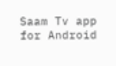Saam Tv app for Android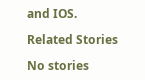and IOS.

Related Stories

No stories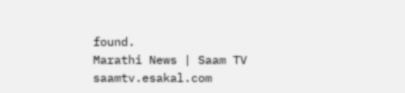found.
Marathi News | Saam TV
saamtv.esakal.com